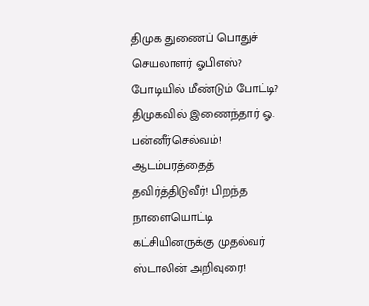திமுக துணைப் பொதுச் செயலாளர் ஓபிஎஸ்? போடியில் மீண்டும் போட்டி? திமுகவில் இணைந்தார் ஓ. பன்னீர்செல்வம்! ஆடம்பரத்தைத் தவிர்த்திடுவீர்! பிறந்த நாளையொட்டி கட்சியினருக்கு முதல்வர் ஸ்டாலின் அறிவுரை!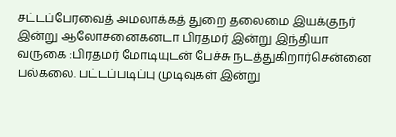சட்டப்பேரவைத் அமலாக்கத் துறை தலைமை இயக்குநர் இன்று ஆலோசனைகனடா பிரதமர் இன்று இந்தியா வருகை :பிரதமர் மோடியுடன் பேச்சு நடத்துகிறார்சென்னை பல்கலை. பட்டப்படிப்பு முடிவுகள் இன்று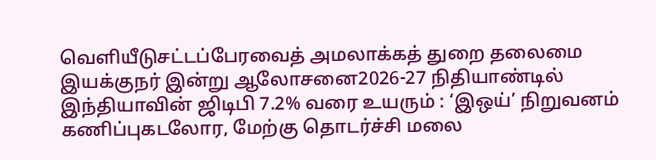வெளியீடுசட்டப்பேரவைத் அமலாக்கத் துறை தலைமை இயக்குநர் இன்று ஆலோசனை2026-27 நிதியாண்டில் இந்தியாவின் ஜிடிபி 7.2% வரை உயரும் : ‘இஒய்’ நிறுவனம் கணிப்புகடலோர, மேற்கு தொடர்ச்சி மலை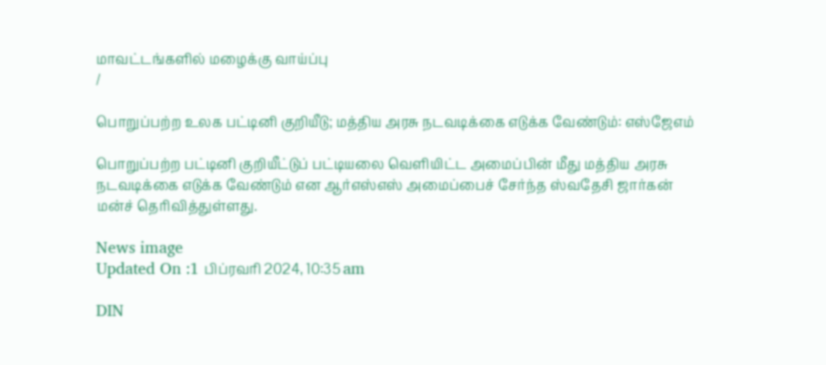மாவட்டங்களில் மழைக்கு வாய்ப்பு
/

பொறுப்பற்ற உலக பட்டினி குறியீடு; மத்திய அரசு நடவடிக்கை எடுக்க வேண்டும்: எஸ்ஜேஎம்

பொறுப்பற்ற பட்டினி குறியீட்டுப் பட்டியலை வெளியிட்ட அமைப்பின் மீது மத்திய அரசு நடவடிக்கை எடுக்க வேண்டும் என ஆர்எஸ்எஸ் அமைப்பைச் சேர்ந்த ஸ்வதேசி ஜார்கன் மன்ச் தெரிவித்துள்ளது.

News image
Updated On :1 பிப்ரவரி 2024, 10:35 am

DIN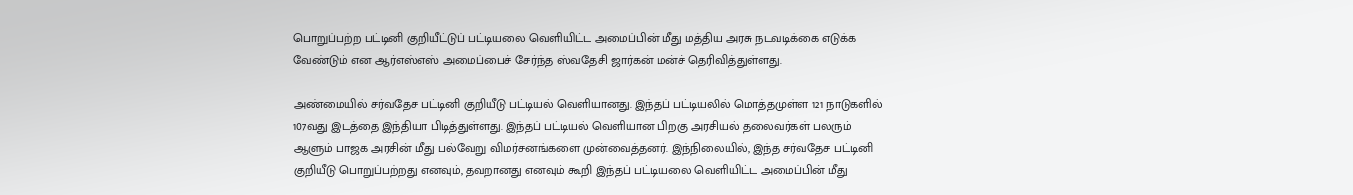பொறுப்பற்ற பட்டினி குறியீட்டுப் பட்டியலை வெளியிட்ட அமைப்பின் மீது மத்திய அரசு நடவடிக்கை எடுக்க வேண்டும் என ஆர்எஸ்எஸ் அமைப்பைச் சேர்ந்த ஸ்வதேசி ஜார்கன் மன்ச் தெரிவித்துள்ளது.

அண்மையில் சர்வதேச பட்டினி குறியீடு பட்டியல் வெளியானது. இந்தப் பட்டியலில் மொத்தமுள்ள 121 நாடுகளில் 107வது இடத்தை இந்தியா பிடித்துள்ளது. இந்தப் பட்டியல் வெளியான பிறகு அரசியல் தலைவர்கள் பலரும் ஆளும் பாஜக அரசின் மீது பல்வேறு விமர்சனங்களை முன்வைத்தனர். இந்நிலையில், இந்த சர்வதேச பட்டினி குறியீடு பொறுப்பற்றது எனவும், தவறானது எனவும் கூறி இந்தப் பட்டியலை வெளியிட்ட அமைப்பின் மீது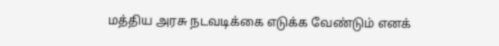மத்திய அரசு நடவடிக்கை எடுக்க வேண்டும் எனக்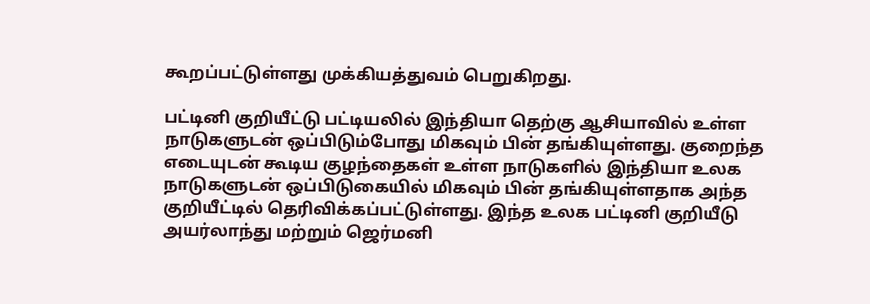கூறப்பட்டுள்ளது முக்கியத்துவம் பெறுகிறது.

பட்டினி குறியீட்டு பட்டியலில் இந்தியா தெற்கு ஆசியாவில் உள்ள நாடுகளுடன் ஒப்பிடும்போது மிகவும் பின் தங்கியுள்ளது. குறைந்த எடையுடன் கூடிய குழந்தைகள் உள்ள நாடுகளில் இந்தியா உலக நாடுகளுடன் ஒப்பிடுகையில் மிகவும் பின் தங்கியுள்ளதாக அந்த குறியீட்டில் தெரிவிக்கப்பட்டுள்ளது. இந்த உலக பட்டினி குறியீடு அயர்லாந்து மற்றும் ஜெர்மனி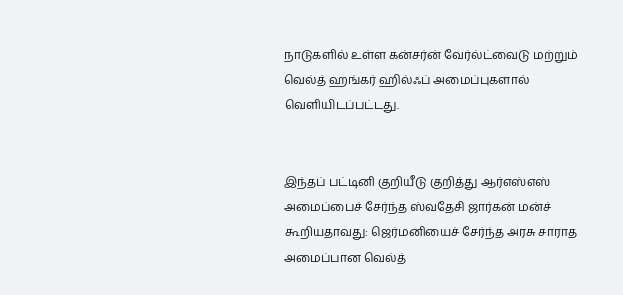நாடுகளில் உள்ள கன்சர்ன் வேர்ல்ட்வைடு மற்றும் வெல்த் ஹங்கர் ஹில்ஃப் அமைப்புகளால் வெளியிடப்பட்டது.


இந்தப் பட்டினி குறியீடு குறித்து ஆர்எஸ்எஸ் அமைப்பைச் சேர்ந்த ஸ்வதேசி ஜார்கன் மன்ச் கூறியதாவது: ஜெர்மனியைச் சேர்ந்த அரசு சாராத அமைப்பான வெல்த்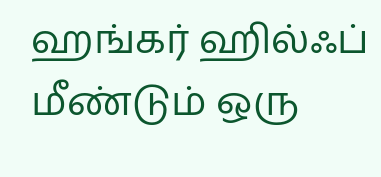ஹங்கர் ஹில்ஃப் மீண்டும் ஒரு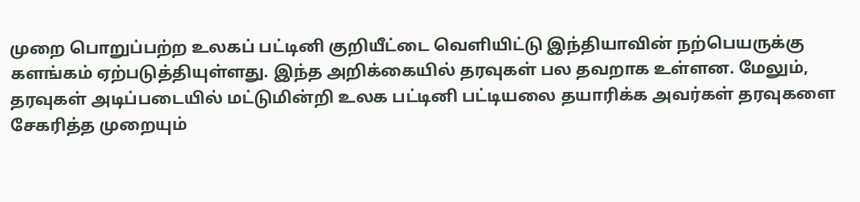முறை பொறுப்பற்ற உலகப் பட்டினி குறியீட்டை வெளியிட்டு இந்தியாவின் நற்பெயருக்கு களங்கம் ஏற்படுத்தியுள்ளது. இந்த அறிக்கையில் தரவுகள் பல தவறாக உள்ளன. மேலும், தரவுகள் அடிப்படையில் மட்டுமின்றி உலக பட்டினி பட்டியலை தயாரிக்க அவர்கள் தரவுகளை சேகரித்த முறையும்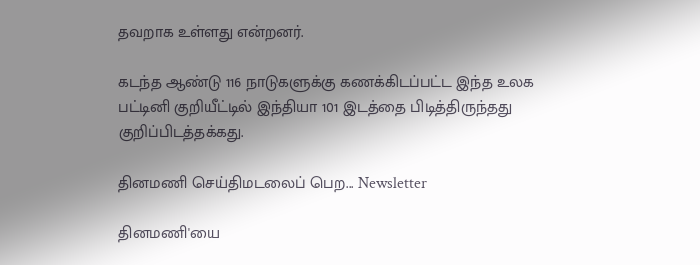தவறாக உள்ளது என்றனர்.

கடந்த ஆண்டு 116 நாடுகளுக்கு கணக்கிடப்பட்ட இந்த உலக பட்டினி குறியீட்டில் இந்தியா 101 இடத்தை பிடித்திருந்தது குறிப்பிடத்தக்கது.

தினமணி செய்திமடலைப் பெற... Newsletter

தினமணி'யை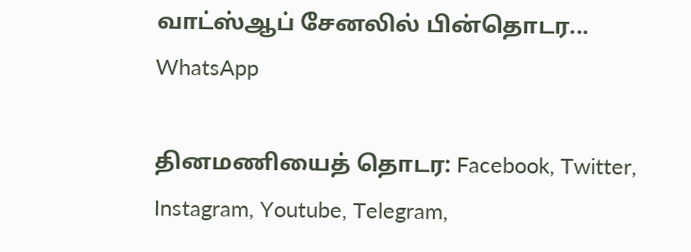வாட்ஸ்ஆப் சேனலில் பின்தொடர... WhatsApp

தினமணியைத் தொடர: Facebook, Twitter, Instagram, Youtube, Telegram,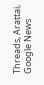Threads, Arattai, Google News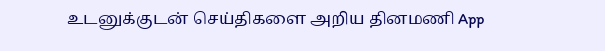உடனுக்குடன் செய்திகளை அறிய தினமணி App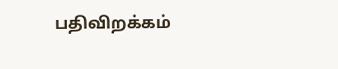பதிவிறக்கம்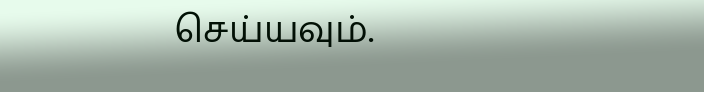செய்யவும்.